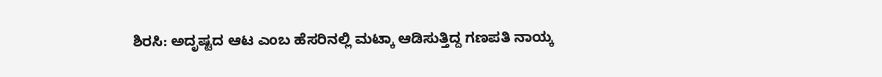ಶಿರಸಿ: ಅದೃಷ್ಟದ ಆಟ ಎಂಬ ಹೆಸರಿನಲ್ಲಿ ಮಟ್ಕಾ ಆಡಿಸುತ್ತಿದ್ದ ಗಣಪತಿ ನಾಯ್ಕ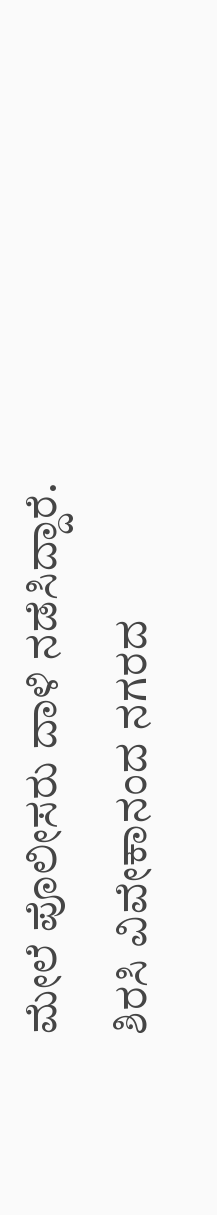ಮೇಲೆ ಪೊಲೀಸರು ದಾಳಿ ನಡೆಸಿದ್ದಾರೆ.
ಶಿರಸಿ ವಿವೇಕಾನಂದ ನಗರದ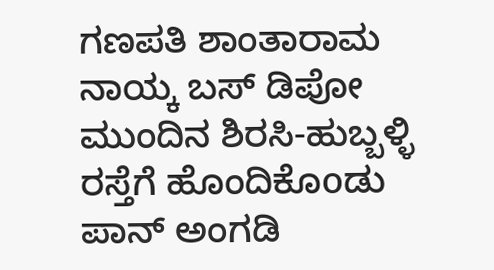ಗಣಪತಿ ಶಾಂತಾರಾಮ ನಾಯ್ಕ ಬಸ್ ಡಿಪೋ ಮುಂದಿನ ಶಿರಸಿ-ಹುಬ್ಬಳ್ಳಿ ರಸ್ತೆಗೆ ಹೊಂದಿಕೊoಡು ಪಾನ್ ಅಂಗಡಿ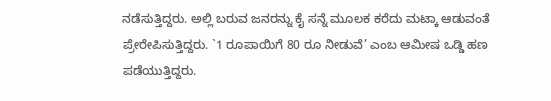ನಡೆಸುತ್ತಿದ್ದರು. ಅಲ್ಲಿ ಬರುವ ಜನರನ್ನು ಕೈ ಸನ್ನೆ ಮೂಲಕ ಕರೆದು ಮಟ್ಕಾ ಆಡುವಂತೆ ಪ್ರೇರೇಪಿಸುತ್ತಿದ್ದರು. `1 ರೂಪಾಯಿಗೆ 80 ರೂ ನೀಡುವೆ’ ಎಂಬ ಆಮೀಷ ಒಡ್ಡಿ ಹಣ ಪಡೆಯುತ್ತಿದ್ದರು.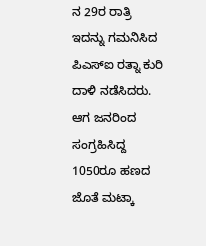ನ 29ರ ರಾತ್ರಿ ಇದನ್ನು ಗಮನಿಸಿದ ಪಿಎಸ್ಐ ರತ್ನಾ ಕುರಿ ದಾಳಿ ನಡೆಸಿದರು. ಆಗ ಜನರಿಂದ ಸಂಗ್ರಹಿಸಿದ್ದ 1050ರೂ ಹಣದ ಜೊತೆ ಮಟ್ಕಾ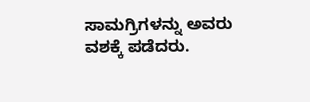ಸಾಮಗ್ರಿಗಳನ್ನು ಅವರು ವಶಕ್ಕೆ ಪಡೆದರು.